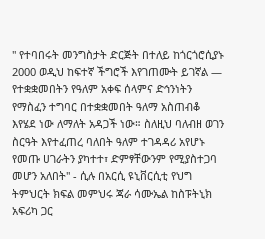'' የተባበሩት መንግስታት ድርጅት በተለይ ከጎርጎሮሲያኑ 2000 ወዲህ ከፍተኛ ችግሮች እየገጠሙት ይገኛል — የተቋቋመበትን የዓለም አቀፍ ሰላምና ድኅንነትን የማስፈን ተግባር በተቋቋመበት ዓለማ አስጠብቆ እየሄደ ነው ለማለት አዳጋች ነው። ስለዚህ ባለብዘ ወገን ስርዓት እየተፈጠረ ባለበት ዓለም ተገዳዳሪ አየሆኑ የመጡ ሀገራትን ያካተተ፣ ድምፃቸውንም የሚያስተጋባ መሆን አለበት'' - ሲሉ በአርሲ ዩኒቨርሲቲ የህግ ትምህርት ክፍል መምህሩ ጃራ ሳሙኤል ከስፑትኒክ አፍሪካ ጋር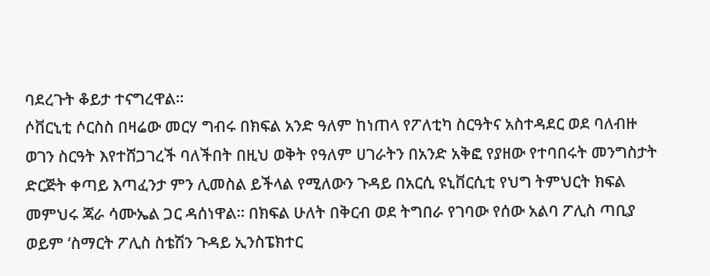ባደረጉት ቆይታ ተናግረዋል።
ሶቨርኒቲ ሶርስስ በዛሬው መርሃ ግብሩ በክፍል አንድ ዓለም ከነጠላ የፖለቲካ ስርዓትና አስተዳደር ወደ ባለብዙ ወገን ስርዓት እየተሸጋገረች ባለችበት በዚህ ወቅት የዓለም ሀገራትን በአንድ አቅፎ የያዘው የተባበሩት መንግስታት ድርጅት ቀጣይ እጣፈንታ ምን ሊመስል ይችላል የሚለውን ጉዳይ በአርሲ ዩኒቨርሲቲ የህግ ትምህርት ክፍል መምህሩ ጃራ ሳሙኤል ጋር ዳሰነዋል። በክፍል ሁለት በቅርብ ወደ ትግበራ የገባው የሰው አልባ ፖሊስ ጣቢያ ወይም ‘ስማርት ፖሊስ ስቴሽን ጉዳይ ኢንስፔክተር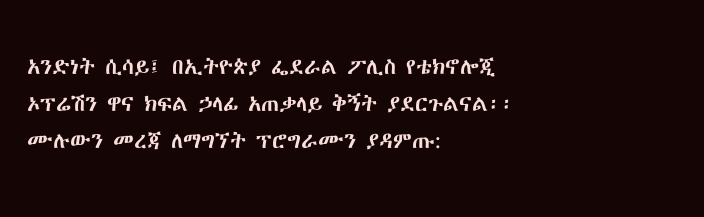አንድነት ሲሳይ፤ በኢትዮጵያ ፌደራል ፖሊስ የቴክኖሎጂ ኦፕሬሽን ዋና ክፍል ኃላፊ አጠቃላይ ቅኝት ያደርጉልናል፡፡
ሙሉውን መረጃ ለማግኘት ፕሮግራሙን ያዳምጡ: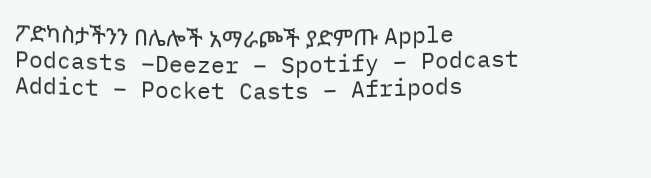ፖድካስታችንን በሌሎች አማራጮች ያድምጡ Apple Podcasts –Deezer – Spotify – Podcast Addict – Pocket Casts – Afripods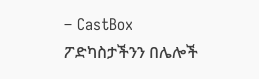– CastBox
ፖድካስታችንን በሌሎች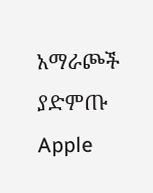አማራጮች ያድምጡ Apple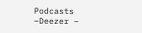Podcasts –Deezer –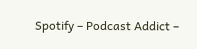Spotify – Podcast Addict –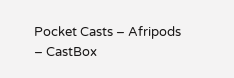Pocket Casts – Afripods – CastBox